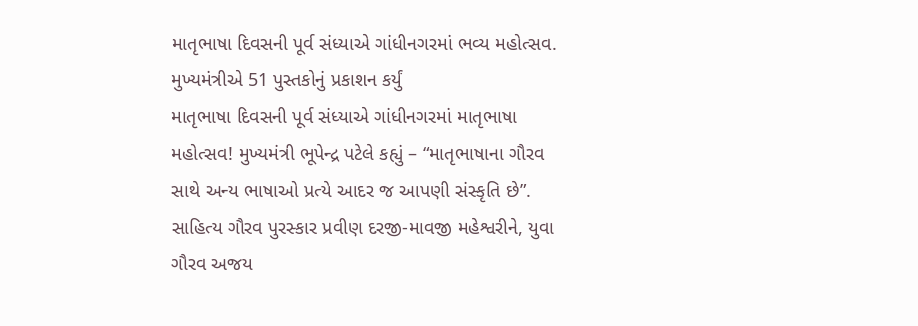માતૃભાષા દિવસની પૂર્વ સંધ્યાએ ગાંધીનગરમાં ભવ્ય મહોત્સવ. મુખ્યમંત્રીએ 51 પુસ્તકોનું પ્રકાશન કર્યું
માતૃભાષા દિવસની પૂર્વ સંધ્યાએ ગાંધીનગરમાં માતૃભાષા મહોત્સવ! મુખ્યમંત્રી ભૂપેન્દ્ર પટેલે કહ્યું – “માતૃભાષાના ગૌરવ સાથે અન્ય ભાષાઓ પ્રત્યે આદર જ આપણી સંસ્કૃતિ છે”. સાહિત્ય ગૌરવ પુરસ્કાર પ્રવીણ દરજી-માવજી મહેશ્વરીને, યુવા ગૌરવ અજય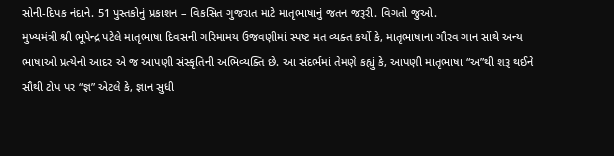સોની-દિપક નંદાને. 51 પુસ્તકોનું પ્રકાશન – વિકસિત ગુજરાત માટે માતૃભાષાનું જતન જરૂરી. વિગતો જુઓ.
મુખ્યમંત્રી શ્રી ભૂપેન્દ્ર પટેલે માતૃભાષા દિવસની ગરિમામય ઉજવણીમાં સ્પષ્ટ મત વ્યક્ત કર્યો કે, માતૃભાષાના ગૌરવ ગાન સાથે અન્ય ભાષાઓ પ્રત્યેનો આદર એ જ આપણી સંસ્કૃતિની અભિવ્યક્તિ છે. આ સંદર્ભમાં તેમણે કહ્યું કે, આપણી માતૃભાષા “અ”થી શરૂ થઈને સૌથી ટોપ પર “જ્ઞ” એટલે કે, જ્ઞાન સુધી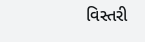વિસ્તરી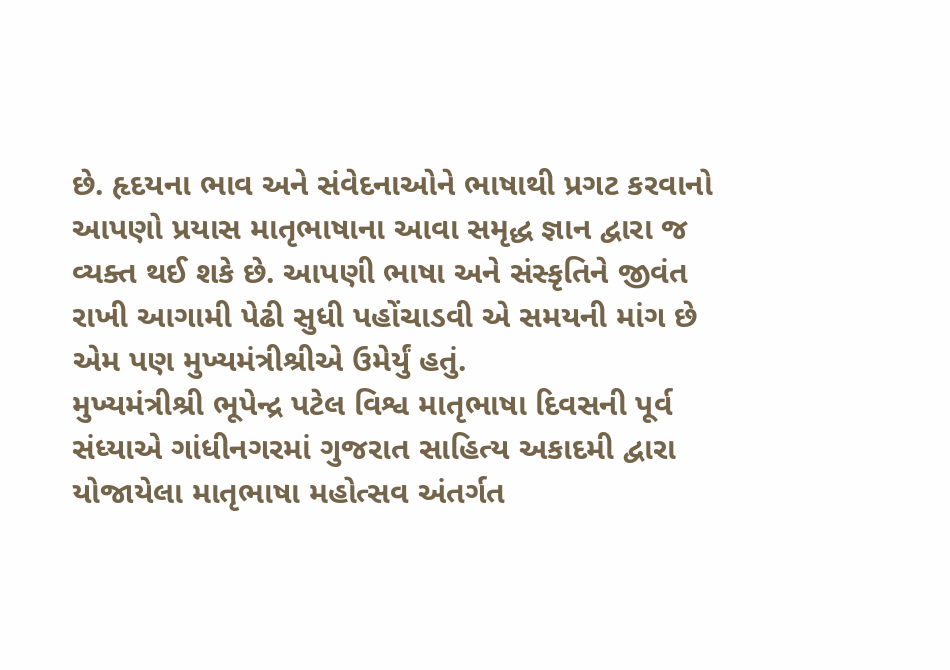છે. હૃદયના ભાવ અને સંવેદનાઓને ભાષાથી પ્રગટ કરવાનો આપણો પ્રયાસ માતૃભાષાના આવા સમૃદ્ધ જ્ઞાન દ્વારા જ વ્યક્ત થઈ શકે છે. આપણી ભાષા અને સંસ્કૃતિને જીવંત રાખી આગામી પેઢી સુધી પહોંચાડવી એ સમયની માંગ છે એમ પણ મુખ્યમંત્રીશ્રીએ ઉમેર્યું હતું.
મુખ્યમંત્રીશ્રી ભૂપેન્દ્ર પટેલ વિશ્વ માતૃભાષા દિવસની પૂર્વ સંધ્યાએ ગાંધીનગરમાં ગુજરાત સાહિત્ય અકાદમી દ્વારા યોજાયેલા માતૃભાષા મહોત્સવ અંતર્ગત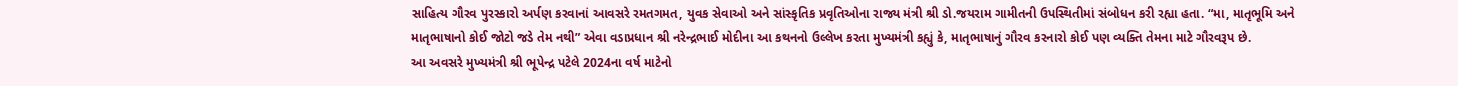સાહિત્ય ગૌરવ પુરસ્કારો અર્પણ કરવાનાં આવસરે રમતગમત, યુવક સેવાઓ અને સાંસ્કૃતિક પ્રવૃતિઓના રાજ્ય મંત્રી શ્રી ડો.જયરામ ગામીતની ઉપસ્થિતીમાં સંબોધન કરી રહ્યા હતા. “મા, માતૃભૂમિ અને માતૃભાષાનો કોઈ જોટો જડે તેમ નથી” એવા વડાપ્રધાન શ્રી નરેન્દ્રભાઈ મોદીના આ કથનનો ઉલ્લેખ કરતા મુખ્યમંત્રી કહ્યું કે, માતૃભાષાનું ગૌરવ કરનારો કોઈ પણ વ્યક્તિ તેમના માટે ગૌરવરૂપ છે.
આ અવસરે મુખ્યમંત્રી શ્રી ભૂપેન્દ્ર પટેલે 2024ના વર્ષ માટેનો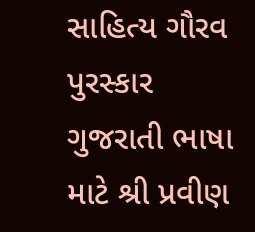સાહિત્ય ગૌરવ પુરસ્કાર ગુજરાતી ભાષા માટે શ્રી પ્રવીણ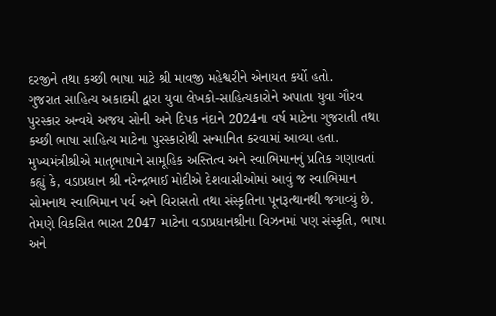દરજીને તથા કચ્છી ભાષા માટે શ્રી માવજી મહેશ્વરીને એનાયત કર્યો હતો.
ગુજરાત સાહિત્ય અકાદમી દ્વારા યુવા લેખકો-સાહિત્યકારોને અપાતા યુવા ગૌરવ પુરસ્કાર અન્વયે અજય સોની અને દિપક નંદાને 2024ના વર્ષ માટેના ગુજરાતી તથા કચ્છી ભાષા સાહિત્ય માટેના પુરસ્કારોથી સન્માનિત કરવામાં આવ્યા હતા.
મુખ્યમંત્રીશ્રીએ માતૃભાષાને સામૂહિક અસ્તિત્વ અને સ્વાભિમાનનું પ્રતિક ગણાવતાં કહ્યું કે, વડાપ્રધાન શ્રી નરેન્દ્રભાઈ મોદીએ દેશવાસીઓમાં આવું જ સ્વાભિમાન સોમનાથ સ્વાભિમાન પર્વ અને વિરાસતો તથા સંસ્કૃતિના પૂનરૂત્થાનથી જગાવ્યું છે. તેમણે વિકસિત ભારત 2047 માટેના વડાપ્રધાનશ્રીના વિઝનમાં પણ સંસ્કૃતિ, ભાષા અને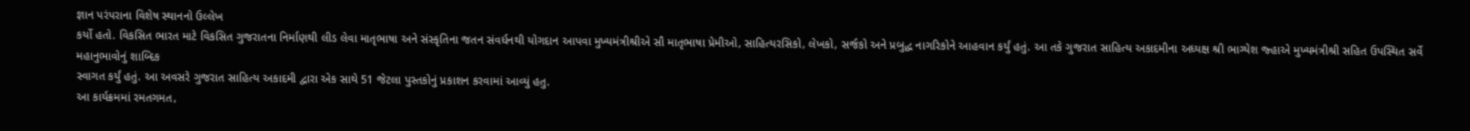જ્ઞાન પરંપરાના વિશેષ સ્થાનનો ઉલ્લેખ
કર્યો હતો. વિકસિત ભારત માટે વિકસિત ગુજરાતના નિર્માણથી લીડ લેવા માતૃભાષા અને સંસ્કૃતિના જતન સંવર્ધનથી યોગદાન આપવા મુખ્યમંત્રીશ્રીએ સૌ માતૃભાષા પ્રેમીઓ, સાહિત્યરસિકો, લેખકો, સર્જકો અને પ્રબુદ્ધ નાગરિકોને આહવાન કર્યું હતું. આ તકે ગુજરાત સાહિત્ય અકાદમીના અધ્યક્ષ શ્રી ભાગ્યેશ જ્હાએ મુખ્યમંત્રીશ્રી સહિત ઉપસ્થિત સર્વે મહાનુભાવોનું શાબ્દિક
સ્વાગત કર્યું હતું. આ અવસરે ગુજરાત સાહિત્ય અકાદમી દ્વારા એક સાથે 51 જેટલા પુસ્તકોનું પ્રકાશન કરવામાં આવ્યું હતુ.
આ કાર્યક્રમમાં રમતગમત,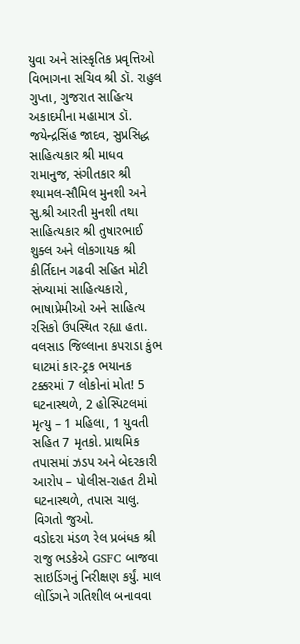યુવા અને સાંસ્કૃતિક પ્રવૃત્તિઓ વિભાગના સચિવ શ્રી ડૉ. રાહુલ ગુપ્તા, ગુજરાત સાહિત્ય અકાદમીના મહામાત્ર ડૉ. જયેન્દ્રસિંહ જાદવ, સુપ્રસિદ્ધ સાહિત્યકાર શ્રી માધવ રામાનુજ, સંગીતકાર શ્રી શ્યામલ-સૌમિલ મુનશી અને સુ.શ્રી આરતી મુનશી તથા સાહિત્યકાર શ્રી તુષારભાઈ શુક્લ અને લોકગાયક શ્રી કીર્તિદાન ગઢવી સહિત મોટી સંખ્યામાં સાહિત્યકારો, ભાષાપ્રેમીઓ અને સાહિત્ય રસિકો ઉપસ્થિત રહ્યા હતા.
વલસાડ જિલ્લાના કપરાડા કુંભ ઘાટમાં કાર-ટ્રક ભયાનક ટક્કરમાં 7 લોકોનાં મોત! 5 ઘટનાસ્થળે, 2 હોસ્પિટલમાં મૃત્યુ – 1 મહિલા, 1 યુવતી સહિત 7 મૃતકો. પ્રાથમિક તપાસમાં ઝડપ અને બેદરકારી આરોપ – પોલીસ-રાહત ટીમો ઘટનાસ્થળે, તપાસ ચાલુ. વિગતો જુઓ.
વડોદરા મંડળ રેલ પ્રબંધક શ્રી રાજુ ભડકેએ GSFC બાજવા સાઇડિંગનું નિરીક્ષણ કર્યું. માલ લોડિંગને ગતિશીલ બનાવવા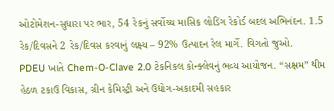ઓટોમેશન-સુધારા પર ભાર, 54 રેકનું સર્વોચ્ચ માસિક લોડિંગ રેકોર્ડ બદલ અભિનંદન. 1.5 રેક/દિવસને 2 રેક/દિવસ કરવાનું લક્ષ્ય – 92% ઉત્પાદન રેલ માર્ગે. વિગતો જુઓ.
PDEU ખાતે Chem-O-Clave 2.0 ટેકનિકલ કોન્ક્લેવનું ભવ્ય આયોજન. “સક્ષમ” થીમ હેઠળ ટકાઉ વિકાસ, ગ્રીન કેમિસ્ટ્રી અને ઉદ્યોગ-અકાદમી સહકાર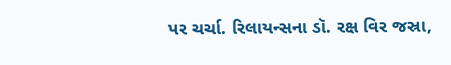પર ચર્ચા. રિલાયન્સના ડૉ. રક્ષ વિર જસ્રા,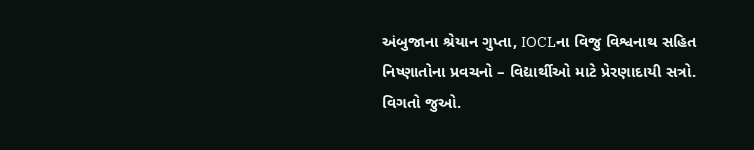અંબુજાના શ્રેયાન ગુપ્તા, IOCLના વિજુ વિશ્વનાથ સહિત નિષ્ણાતોના પ્રવચનો – વિદ્યાર્થીઓ માટે પ્રેરણાદાયી સત્રો. વિગતો જુઓ.